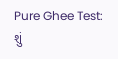Pure Ghee Test: શું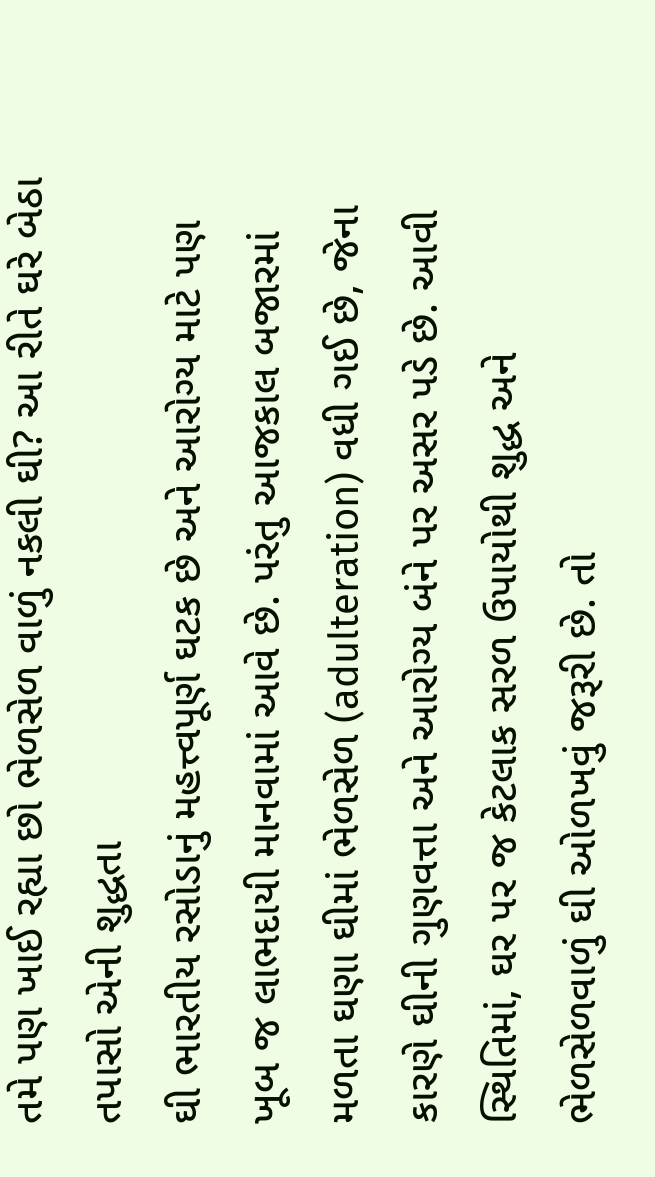તમે પણ ખાઈ રહ્યા છો ભેળસેળ વાળું નકલી ઘી? આ રીતે ઘરે બેઠા તપાસો એની શુદ્ધતા
ઘી ભારતીય રસોડાનું મહત્ત્વપૂર્ણ ઘટક છે અને આરોગ્ય માટે પણ ખૂબ જ લાભદાયી માનવામાં આવે છે. પરંતુ આજકાલ બજારમાં મળતા ઘણા ઘીમાં ભેળસેળ (adulteration) વધી ગઈ છે, જેના કારણે ઘીની ગુણવત્તા અને આરોગ્ય બંને પર અસર પડે છે. આવી સ્થિતિમાં, ઘર પર જ કેટલાક સરળ ઉપાયોથી શુદ્ધ અને ભેળસેળવાળું ઘી ઓળખવું જરૂરી છે. તો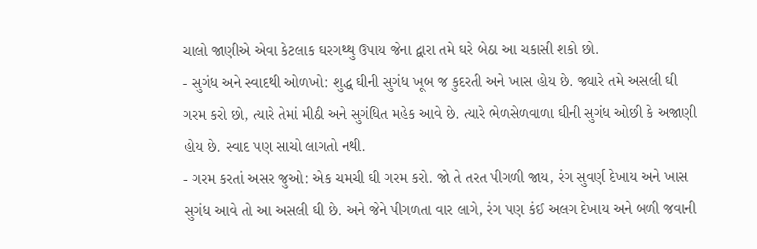ચાલો જાણીએ એવા કેટલાક ઘરગથ્થુ ઉપાય જેના દ્વારા તમે ઘરે બેઠા આ ચકાસી શકો છો.
- સુગંધ અને સ્વાદથી ઓળખો: શુદ્ધ ઘીની સુગંધ ખૂબ જ કુદરતી અને ખાસ હોય છે. જ્યારે તમે અસલી ઘી ગરમ કરો છો, ત્યારે તેમાં મીઠી અને સુગંધિત મહેક આવે છે. ત્યારે ભેળસેળવાળા ઘીની સુગંધ ઓછી કે અજાણી હોય છે. સ્વાદ પણ સાચો લાગતો નથી.
- ગરમ કરતાં અસર જુઓ: એક ચમચી ઘી ગરમ કરો. જો તે તરત પીગળી જાય, રંગ સુવર્ણ દેખાય અને ખાસ સુગંધ આવે તો આ અસલી ઘી છે. અને જેને પીગળતા વાર લાગે, રંગ પણ કંઈ અલગ દેખાય અને બળી જવાની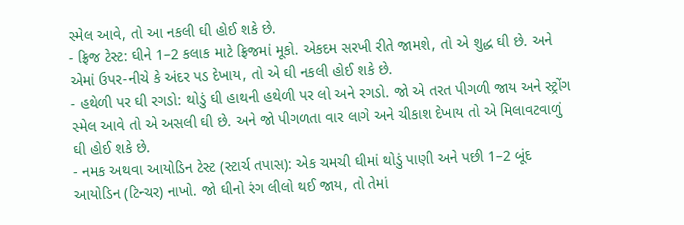સ્મેલ આવે, તો આ નકલી ઘી હોઈ શકે છે.
- ફ્રિજ ટેસ્ટ: ઘીને 1–2 કલાક માટે ફ્રિજમાં મૂકો. એકદમ સરખી રીતે જામશે, તો એ શુદ્ધ ઘી છે. અને એમાં ઉપર-નીચે કે અંદર પડ દેખાય, તો એ ઘી નકલી હોઈ શકે છે.
- હથેળી પર ઘી રગડો: થોડું ઘી હાથની હથેળી પર લો અને રગડો. જો એ તરત પીગળી જાય અને સ્ટ્રોંગ સ્મેલ આવે તો એ અસલી ઘી છે. અને જો પીગળતા વાર લાગે અને ચીકાશ દેખાય તો એ મિલાવટવાળું ઘી હોઈ શકે છે.
- નમક અથવા આયોડિન ટેસ્ટ (સ્ટાર્ચ તપાસ): એક ચમચી ઘીમાં થોડું પાણી અને પછી 1–2 બૂંદ આયોડિન (ટિન્ચર) નાખો. જો ઘીનો રંગ લીલો થઈ જાય, તો તેમાં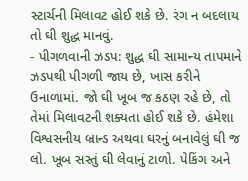સ્ટાર્ચની મિલાવટ હોઈ શકે છે. રંગ ન બદલાય તો ઘી શુદ્ધ માનવું.
- પીગળવાની ઝડપ: શુદ્ધ ઘી સામાન્ય તાપમાને ઝડપથી પીગળી જાય છે, ખાસ કરીને ઉનાળામાં. જો ઘી ખૂબ જ કઠણ રહે છે, તો તેમાં મિલાવટની શક્યતા હોઈ શકે છે. હંમેશા વિશ્વસનીય બ્રાન્ડ અથવા ઘરનું બનાવેલું ઘી જ લો. ખૂબ સસ્તું ઘી લેવાનું ટાળો. પેકિંગ અને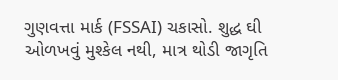ગુણવત્તા માર્ક (FSSAI) ચકાસો. શુદ્ધ ઘી ઓળખવું મુશ્કેલ નથી, માત્ર થોડી જાગૃતિ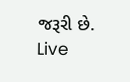જરૂરી છે.
Live